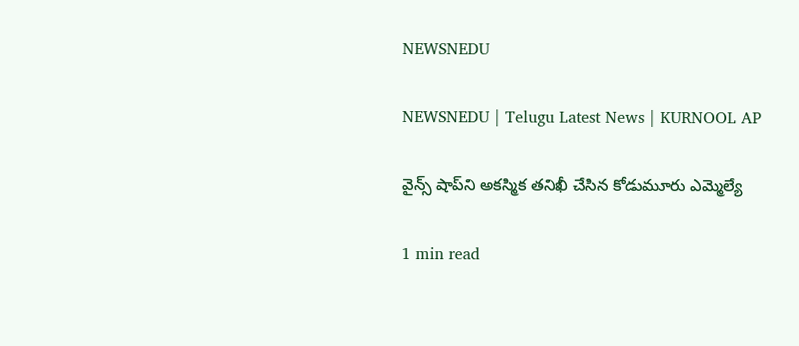NEWSNEDU

NEWSNEDU | Telugu Latest News | KURNOOL AP

వైన్స్ షాప్‌ని అకస్మిక తనిఖీ చేసిన కోడుమూరు ఎమ్మెల్యే

1 min read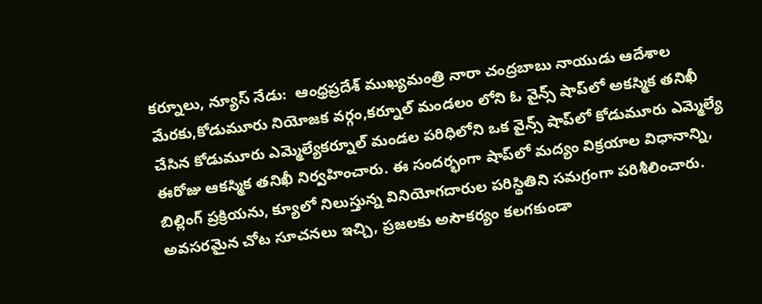కర్నూలు, న్యూస్ నేడు:  ఆంధ్రప్రదేశ్ ముఖ్యమంత్రి నారా చంద్రబాబు నాయుడు ఆదేశాల మేరకు,కోడుమూరు నియోజక వర్గం,కర్నూల్ మండలం లోని ఓ వైన్స్ షాప్‌లో అకస్మిక తనిఖీ చేసిన కోడుమూరు ఎమ్మెల్యేకర్నూల్ మండల పరిధిలోని ఒక వైన్స్ షాప్‌లో కోడుమూరు ఎమ్మెల్యే ఈరోజు ఆకస్మిక తనిఖీ నిర్వహించారు. ఈ సందర్భంగా షాప్‌లో మద్యం విక్రయాల విధానాన్ని, బిల్లింగ్ ప్రక్రియను, క్యూలో నిలుస్తున్న వినియోగదారుల పరిస్థితిని సమగ్రంగా పరిశీలించారు. అవసరమైన చోట సూచనలు ఇచ్చి, ప్రజలకు అసౌకర్యం కలగకుండా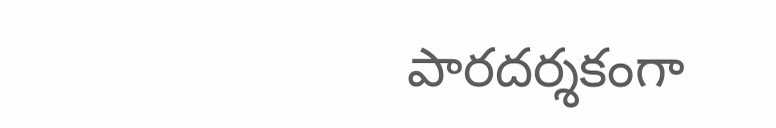పారదర్శకంగా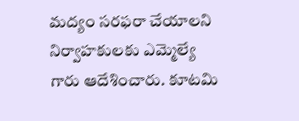మద్యం సరఫరా చేయాలని నిర్వాహకులకు ఎమ్మెల్యే గారు ఆదేశించారు. కూటమి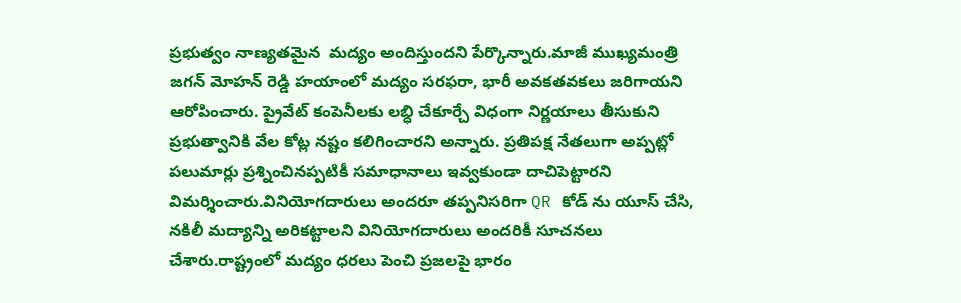ప్రభుత్వం నాణ్యతమైన  మద్యం అందిస్తుందని పేర్కొన్నారు.మాజీ ముఖ్యమంత్రి జగన్ మోహన్ రెడ్డి హయాంలో మద్యం సరఫరా, భారీ అవకతవకలు జరిగాయని ఆరోపించారు. ప్రైవేట్ కంపెనీలకు లబ్ధి చేకూర్చే విధంగా నిర్ణయాలు తీసుకుని ప్రభుత్వానికి వేల కోట్ల నష్టం కలిగించారని అన్నారు. ప్రతిపక్ష నేతలుగా అప్పట్లో పలుమార్లు ప్రశ్నించినప్పటికీ సమాధానాలు ఇవ్వకుండా దాచిపెట్టారని విమర్శించారు.వినియోగదారులు అందరూ తప్పనిసరిగా QR కోడ్ ను యూస్ చేసి, నకిలీ మద్యాన్ని అరికట్టాలని వినియోగదారులు అందరికీ సూచనలు చేశారు.రాష్ట్రంలో మద్యం ధరలు పెంచి ప్రజలపై భారం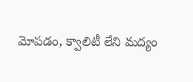మోపడం, క్వాలిటీ లేని మద్యం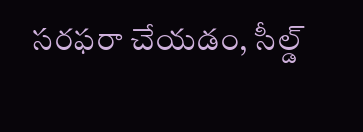సరఫరా చేయడం, సీల్డ్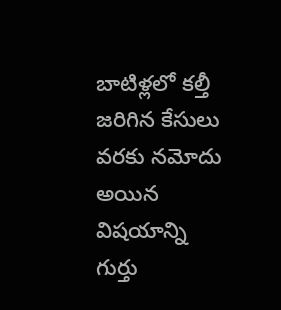బాటిళ్లలో కల్తీ జరిగిన కేసులు వరకు నమోదు అయిన విషయాన్ని గుర్తు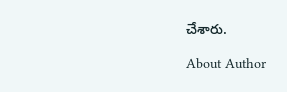చేశారు.

About Author